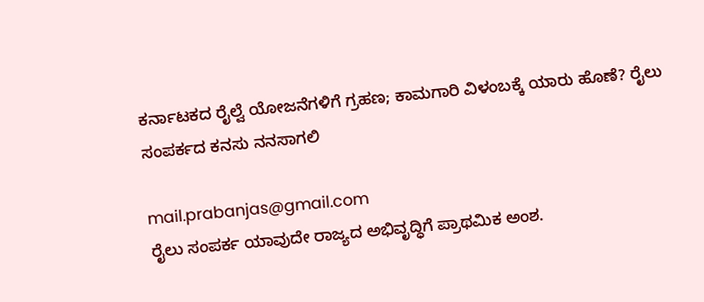ಕರ್ನಾಟಕದ ರೈಲ್ವೆ ಯೋಜನೆಗಳಿಗೆ ಗ್ರಹಣ; ಕಾಮಗಾರಿ ವಿಳಂಬಕ್ಕೆ ಯಾರು ಹೊಣೆ? ರೈಲು ಸಂಪರ್ಕದ ಕನಸು ನನಸಾಗಲಿ

mail.prabanjas@gmail.com
ರೈಲು ಸಂಪರ್ಕ ಯಾವುದೇ ರಾಜ್ಯದ ಅಭಿವೃದ್ಧಿಗೆ ಪ್ರಾಥಮಿಕ ಅಂಶ.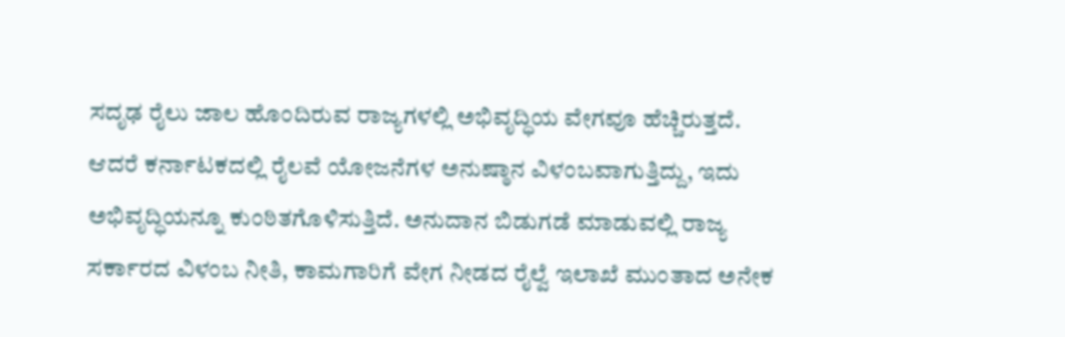ಸದೃಢ ರೈಲು ಜಾಲ ಹೊಂದಿರುವ ರಾಜ್ಯಗಳಲ್ಲಿ ಅಭಿವೃದ್ಧಿಯ ವೇಗವೂ ಹೆಚ್ಚಿರುತ್ತದೆ. ಆದರೆ ಕರ್ನಾಟಕದಲ್ಲಿ ರೈಲವೆ ಯೋಜನೆಗಳ ಅನುಷ್ಠಾನ ವಿಳಂಬವಾಗುತ್ತಿದ್ದು, ಇದು ಅಭಿವೃದ್ಧಿಯನ್ನೂ ಕುಂಠಿತಗೊಳಿಸುತ್ತಿದೆ. ಅನುದಾನ ಬಿಡುಗಡೆ ಮಾಡುವಲ್ಲಿ ರಾಜ್ಯ ಸರ್ಕಾರದ ವಿಳಂಬ ನೀತಿ, ಕಾಮಗಾರಿಗೆ ವೇಗ ನೀಡದ ರೈಲ್ವೆ ಇಲಾಖೆ ಮುಂತಾದ ಅನೇಕ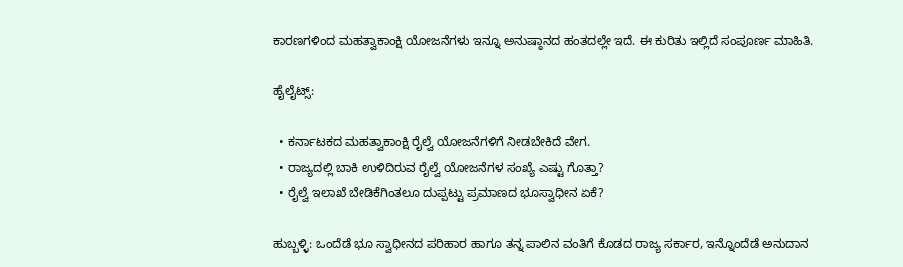ಕಾರಣಗಳಿಂದ ಮಹತ್ವಾಕಾಂಕ್ಷಿ ಯೋಜನೆಗಳು ಇನ್ನೂ ಅನುಷ್ಠಾನದ ಹಂತದಲ್ಲೇ ಇದೆ. ಈ ಕುರಿತು ಇಲ್ಲಿದೆ ಸಂಪೂರ್ಣ ಮಾಹಿತಿ.

ಹೈಲೈಟ್ಸ್‌:

  • ಕರ್ನಾಟಕದ ಮಹತ್ವಾಕಾಂಕ್ಷಿ ರೈಲ್ವೆ ಯೋಜನೆಗಳಿಗೆ ನೀಡಬೇಕಿದೆ ವೇಗ.
  • ರಾಜ್ಯದಲ್ಲಿ ಬಾಕಿ ಉಳಿದಿರುವ ರೈಲ್ವೆ ಯೋಜನೆಗಳ ಸಂಖ್ಯೆ ಎಷ್ಟು ಗೊತ್ತಾ?
  • ರೈಲ್ವೆ ಇಲಾಖೆ ಬೇಡಿಕೆಗಿಂತಲೂ ದುಪ್ಪಟ್ಟು ಪ್ರಮಾಣದ ಭೂಸ್ವಾಧೀನ ಏಕೆ?

ಹುಬ್ಬಳ್ಳಿ: ಒಂದೆಡೆ ಭೂ ಸ್ವಾಧೀನದ ಪರಿಹಾರ ಹಾಗೂ ತನ್ನ ಪಾಲಿನ ವಂತಿಗೆ ಕೊಡದ ರಾಜ್ಯ ಸರ್ಕಾರ, ಇನ್ನೊಂದೆಡೆ ಅನುದಾನ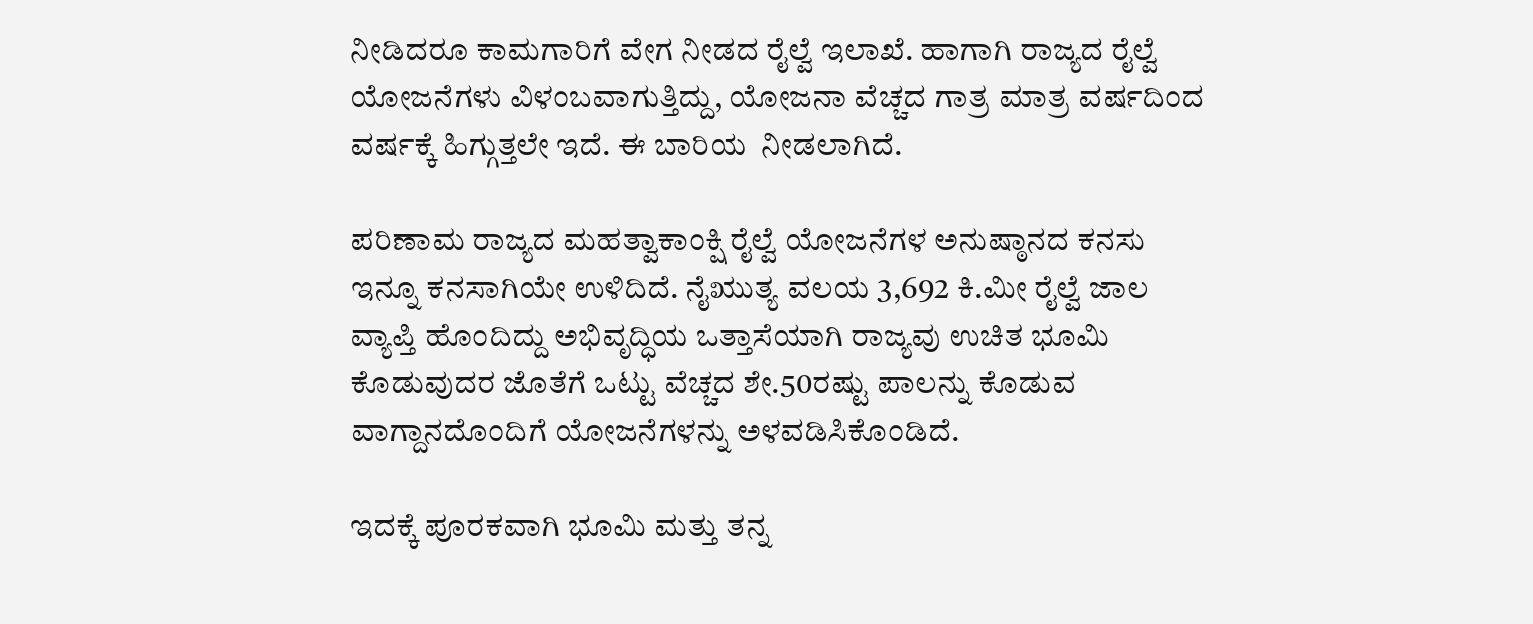ನೀಡಿದರೂ ಕಾಮಗಾರಿಗೆ ವೇಗ ನೀಡದ ರೈಲ್ವೆ ಇಲಾಖೆ. ಹಾಗಾಗಿ ರಾಜ್ಯದ ರೈಲ್ವೆ ಯೋಜನೆಗಳು ವಿಳಂಬವಾಗುತ್ತಿದ್ದು, ಯೋಜನಾ ವೆಚ್ಚದ ಗಾತ್ರ ಮಾತ್ರ ವರ್ಷದಿಂದ ವರ್ಷಕ್ಕೆ ಹಿಗ್ಗುತ್ತಲೇ ಇದೆ. ಈ ಬಾರಿಯ  ನೀಡಲಾಗಿದೆ.

ಪರಿಣಾಮ ರಾಜ್ಯದ ಮಹತ್ವಾಕಾಂಕ್ಷಿ ರೈಲ್ವೆ ಯೋಜನೆಗಳ ಅನುಷ್ಠಾನದ ಕನಸು ಇನ್ನೂ ಕನಸಾಗಿಯೇ ಉಳಿದಿದೆ. ನೈಋುತ್ಯ ವಲಯ 3,692 ಕಿ.ಮೀ ರೈಲ್ವೆ ಜಾಲ ವ್ಯಾಪ್ತಿ ಹೊಂದಿದ್ದು ಅಭಿವೃದ್ಧಿಯ ಒತ್ತಾಸೆಯಾಗಿ ರಾಜ್ಯವು ಉಚಿತ ಭೂಮಿ ಕೊಡುವುದರ ಜೊತೆಗೆ ಒಟ್ಟು ವೆಚ್ಚದ ಶೇ.50ರಷ್ಟು ಪಾಲನ್ನು ಕೊಡುವ ವಾಗ್ದಾನದೊಂದಿಗೆ ಯೋಜನೆಗಳನ್ನು ಅಳವಡಿಸಿಕೊಂಡಿದೆ.

ಇದಕ್ಕೆ ಪೂರಕವಾಗಿ ಭೂಮಿ ಮತ್ತು ತನ್ನ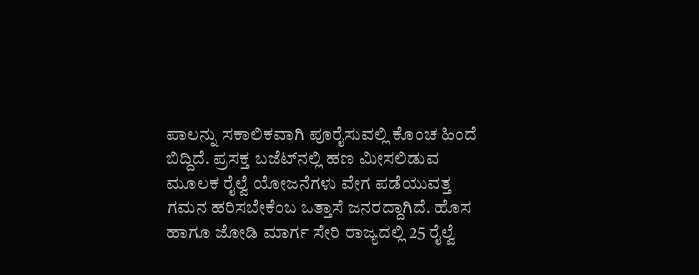ಪಾಲನ್ನು ಸಕಾಲಿಕವಾಗಿ ಪೂರೈಸುವಲ್ಲಿ ಕೊಂಚ ಹಿಂದೆ ಬಿದ್ದಿದೆ. ಪ್ರಸಕ್ತ ಬಜೆಟ್‌ನಲ್ಲಿ ಹಣ ಮೀಸಲಿಡುವ ಮೂಲಕ ರೈಲ್ವೆ ಯೋಜನೆಗಳು ವೇಗ ಪಡೆಯುವತ್ತ ಗಮನ ಹರಿಸಬೇಕೆಂಬ ಒತ್ತಾಸೆ ಜನರದ್ದಾಗಿದೆ. ಹೊಸ ಹಾಗೂ ಜೋಡಿ ಮಾರ್ಗ ಸೇರಿ ರಾಜ್ಯದಲ್ಲಿ 25 ರೈಲ್ವೆ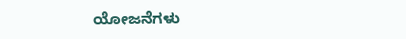ಯೋಜನೆಗಳು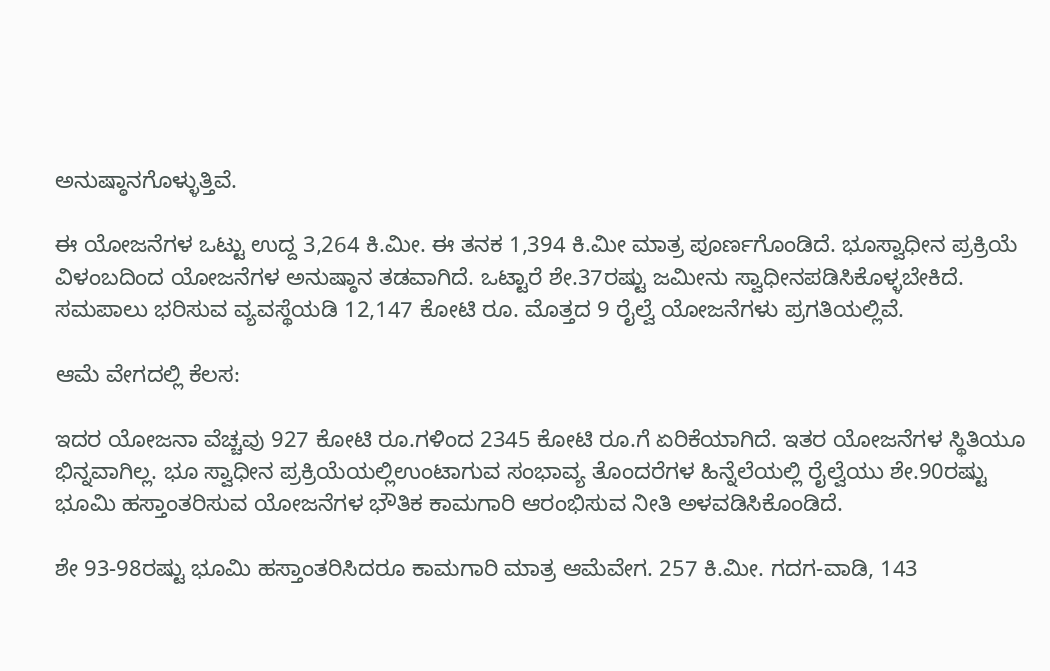ಅನುಷ್ಠಾನಗೊಳ್ಳುತ್ತಿವೆ.

ಈ ಯೋಜನೆಗಳ ಒಟ್ಟು ಉದ್ದ 3,264 ಕಿ.ಮೀ. ಈ ತನಕ 1,394 ಕಿ.ಮೀ ಮಾತ್ರ ಪೂರ್ಣಗೊಂಡಿದೆ. ಭೂಸ್ವಾಧೀನ ಪ್ರಕ್ರಿಯೆ ವಿಳಂಬದಿಂದ ಯೋಜನೆಗಳ ಅನುಷ್ಠಾನ ತಡವಾಗಿದೆ. ಒಟ್ಟಾರೆ ಶೇ.37ರಷ್ಟು ಜಮೀನು ಸ್ವಾಧೀನಪಡಿಸಿಕೊಳ್ಳಬೇಕಿದೆ. ಸಮಪಾಲು ಭರಿಸುವ ವ್ಯವಸ್ಥೆಯಡಿ 12,147 ಕೋಟಿ ರೂ. ಮೊತ್ತದ 9 ರೈಲ್ವೆ ಯೋಜನೆಗಳು ಪ್ರಗತಿಯಲ್ಲಿವೆ.

ಆಮೆ ವೇಗದಲ್ಲಿ ಕೆಲಸ:

ಇದರ ಯೋಜನಾ ವೆಚ್ಚವು 927 ಕೋಟಿ ರೂ.ಗಳಿಂದ 2345 ಕೋಟಿ ರೂ.ಗೆ ಏರಿಕೆಯಾಗಿದೆ. ಇತರ ಯೋಜನೆಗಳ ಸ್ಥಿತಿಯೂ ಭಿನ್ನವಾಗಿಲ್ಲ. ಭೂ ಸ್ವಾಧೀನ ಪ್ರಕ್ರಿಯೆಯಲ್ಲಿಉಂಟಾಗುವ ಸಂಭಾವ್ಯ ತೊಂದರೆಗಳ ಹಿನ್ನೆಲೆಯಲ್ಲಿ ರೈಲ್ವೆಯು ಶೇ.90ರಷ್ಟು ಭೂಮಿ ಹಸ್ತಾಂತರಿಸುವ ಯೋಜನೆಗಳ ಭೌತಿಕ ಕಾಮಗಾರಿ ಆರಂಭಿಸುವ ನೀತಿ ಅಳವಡಿಸಿಕೊಂಡಿದೆ.

ಶೇ 93-98ರಷ್ಟು ಭೂಮಿ ಹಸ್ತಾಂತರಿಸಿದರೂ ಕಾಮಗಾರಿ ಮಾತ್ರ ಆಮೆವೇಗ. 257 ಕಿ.ಮೀ. ಗದಗ-ವಾಡಿ, 143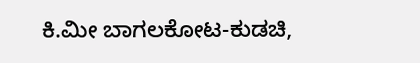ಕಿ.ಮೀ ಬಾಗಲಕೋಟ-ಕುಡಚಿ,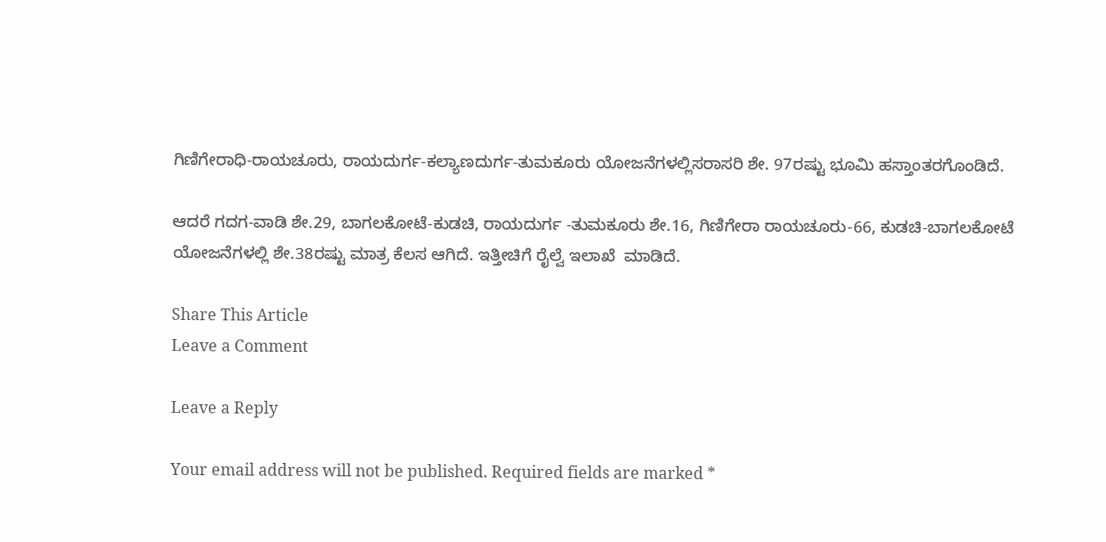ಗಿಣಿಗೇರಾಧಿ-ರಾಯಚೂರು, ರಾಯದುರ್ಗ-ಕಲ್ಯಾಣದುರ್ಗ-ತುಮಕೂರು ಯೋಜನೆಗಳಲ್ಲಿಸರಾಸರಿ ಶೇ. 97ರಷ್ಟು ಭೂಮಿ ಹಸ್ತಾಂತರಗೊಂಡಿದೆ.

ಆದರೆ ಗದಗ-ವಾಡಿ ಶೇ.29, ಬಾಗಲಕೋಟೆ-ಕುಡಚಿ, ರಾಯದುರ್ಗ -ತುಮಕೂರು ಶೇ.16, ಗಿಣಿಗೇರಾ ರಾಯಚೂರು-66, ಕುಡಚಿ-ಬಾಗಲಕೋಟೆ ಯೋಜನೆಗಳಲ್ಲಿ ಶೇ.38ರಷ್ಟು ಮಾತ್ರ ಕೆಲಸ ಆಗಿದೆ. ಇತ್ತೀಚಿಗೆ ರೈಲ್ವೆ ಇಲಾಖೆ  ಮಾಡಿದೆ.

Share This Article
Leave a Comment

Leave a Reply

Your email address will not be published. Required fields are marked *